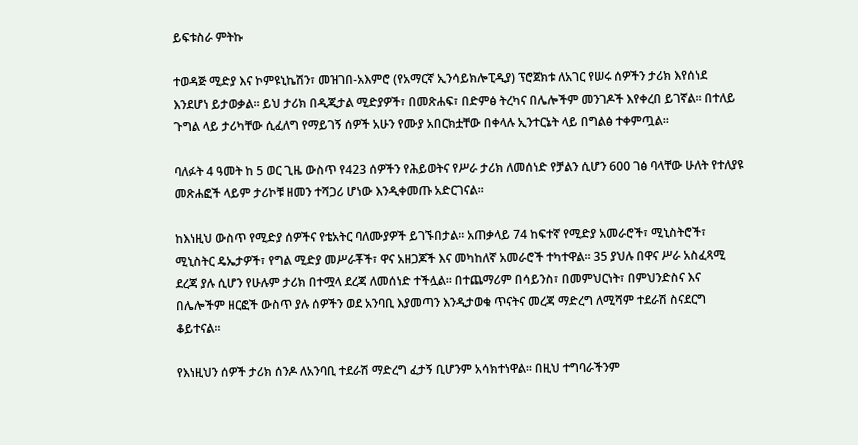ይፍቱስራ ምትኩ

ተወዳጅ ሚድያ እና ኮምዩኒኬሽን፣ መዝገበ-አእምሮ (የአማርኛ ኢንሳይክሎፒዲያ) ፕሮጀክቱ ለአገር የሠሩ ሰዎችን ታሪክ እየሰነደ እንደሆነ ይታወቃል። ይህ ታሪክ በዲጂታል ሚድያዎች፣ በመጽሐፍ፣ በድምፅ ትረካና በሌሎችም መንገዶች እየቀረበ ይገኛል። በተለይ ጉግል ላይ ታሪካቸው ሲፈለግ የማይገኝ ሰዎች አሁን የሙያ አበርክቷቸው በቀላሉ ኢንተርኔት ላይ በግልፅ ተቀምጧል።

ባለፉት 4 ዓመት ከ 5 ወር ጊዜ ውስጥ የ423 ሰዎችን የሕይወትና የሥራ ታሪክ ለመሰነድ የቻልን ሲሆን 600 ገፅ ባላቸው ሁለት የተለያዩ መጽሐፎች ላይም ታሪኮቹ ዘመን ተሻጋሪ ሆነው እንዲቀመጡ አድርገናል።

ከእነዚህ ውስጥ የሚድያ ሰዎችና የቴአትር ባለሙያዎች ይገኙበታል። አጠቃላይ 74 ከፍተኛ የሚድያ አመራሮች፣ ሚኒስትሮች፣ ሚኒስትር ዴኤታዎች፣ የግል ሚድያ መሥራቾች፣ ዋና አዘጋጆች እና መካከለኛ አመራሮች ተካተዋል። 35 ያህሉ በዋና ሥራ አስፈጻሚ ደረጃ ያሉ ሲሆን የሁሉም ታሪክ በተሟላ ደረጃ ለመሰነድ ተችሏል። በተጨማሪም በሳይንስ፣ በመምህርነት፣ በምህንድስና እና በሌሎችም ዘርፎች ውስጥ ያሉ ሰዎችን ወደ አንባቢ እያመጣን እንዲታወቁ ጥናትና መረጃ ማድረግ ለሚሻም ተደራሽ ስናደርግ ቆይተናል።

የእነዚህን ሰዎች ታሪክ ሰንዶ ለአንባቢ ተደራሽ ማድረግ ፈታኝ ቢሆንም አሳክተነዋል። በዚህ ተግባራችንም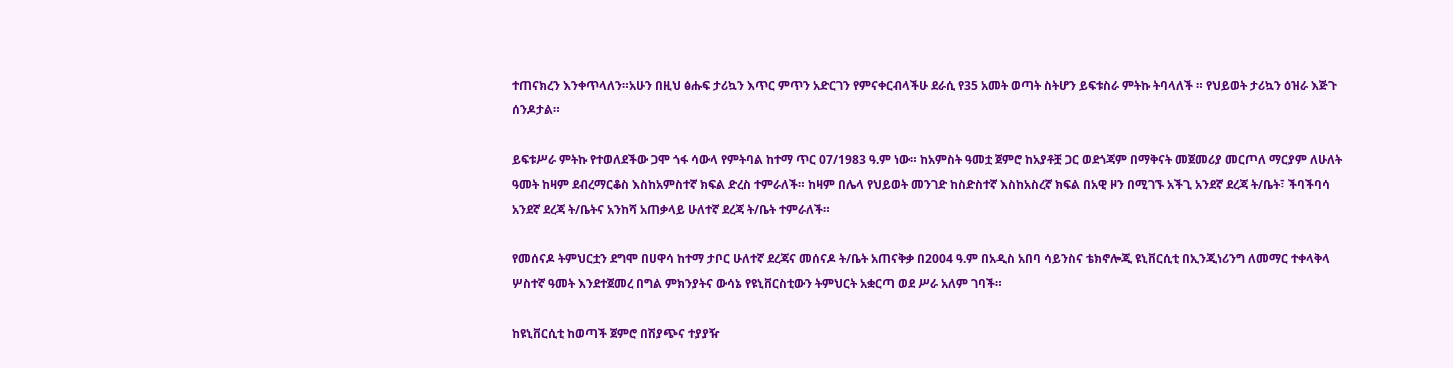ተጠናክረን እንቀጥላለን።አሁን በዚህ ፅሑፍ ታሪኳን እጥር ምጥን አድርገን የምናቀርብላችሁ ደራሲ የ35 አመት ወጣት ስትሆን ይፍቱስራ ምትኩ ትባላለች ። የህይወት ታሪኳን ዕዝራ እጅጉ ሰንዶታል።

ይፍቱሥራ ምትኩ የተወለደችው ጋሞ ጎፋ ሳውላ የምትባል ከተማ ጥር 07/1983 ዓ.ም ነው። ከአምስት ዓመቷ ጀምሮ ከአያቶቿ ጋር ወደጎጃም በማቅናት መጀመሪያ መርጦለ ማርያም ለሁለት ዓመት ከዛም ደብረማርቆስ እስከአምስተኛ ክፍል ድረስ ተምራለች። ከዛም በሌላ የህይወት መንገድ ከስድስተኛ እስከአስረኛ ክፍል በአዊ ዞን በሚገኙ አችጊ አንደኛ ደረጃ ት/ቤት፣ ችባችባሳ አንደኛ ደረጃ ት/ቤትና አንከሻ አጠቃላይ ሁለተኛ ደረጃ ት/ቤት ተምራለች።

የመሰናዶ ትምህርቷን ደግሞ በሀዋሳ ከተማ ታቦር ሁለተኛ ደረጃና መሰናዶ ት/ቤት አጠናቅቃ በ2004 ዓ.ም በአዲስ አበባ ሳይንስና ቴክኖሎጂ ዩኒቨርሲቲ በኢንጂነሪንግ ለመማር ተቀላቅላ ሦስተኛ ዓመት እንደተጀመረ በግል ምክንያትና ውሳኔ የዩኒቨርስቲውን ትምህርት አቋርጣ ወደ ሥራ አለም ገባች።

ከዩኒቨርሲቲ ከወጣች ጀምሮ በሽያጭና ተያያዥ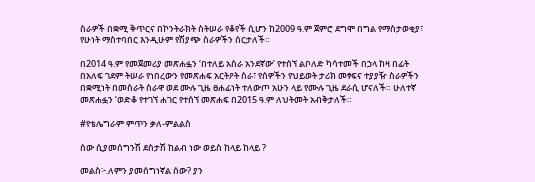ስራዎች በቋሚ ቅጥርና በኮንትራክት ስትሠራ የቆየች ሲሆን ከ2009 ዓ.ም ጀምሮ ደግሞ በግል የማስታወቂያ፣ የሁነት ማስተባበር እንዲሁም የሽያጭ ስራዎችን ሰርታለች።

በ2014 ዓ.ም የመጀመሪያ መጽሐፏን ‘በተለይ አስራ አንደኛው’ የተሰኘ ልቦለድ ካሳተመች በኃላ ከዛ በፊት በአለፍ ገደም ትሠራ የነበረውን የመጽሐፍ አርትዖት ስራ፣ የሰዎችን የህይወት ታሪክ መፃፍና ተያያዥ ስራዎችን በቋሚነት በመስራት ስራዋ ወደ ሙሉ ጊዜ ፀሐፊነት ተለውጦ አሁን ላይ የሙሉ ጊዜ ደራሲ ሆናለች። ሁለተኛ መጽሐፏን ‘ወድቆ የተገኘ ሐገር የተሰኘ መጽሐፍ በ2015 ዓ.ም ለህትመት አብቅታለች።

#የቴሌግራም ምጥን ቃለ-ምልልስ

ሰው ሲያመሰግንሽ ደስታሽ ከልብ ነው ወይስ ከላይ ከላይ ?

መልስ፦.ለምን ያመሰግነኛል ሰው? ያን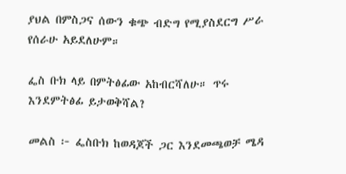ያህል በምስጋና ሰውን ቁጭ ብድግ የሚያስደርግ ሥራ የሰራሁ አይደለሁም።

ፌስ ቡክ ላይ በምትፅፊው አከብርሻለሁ። ጥሩ እንደምትፅፊ ይታወቅሻል?

መልስ ፦ ፌስቡክ ከወዳጆች ጋር እንደመጫወቻ ሜዳ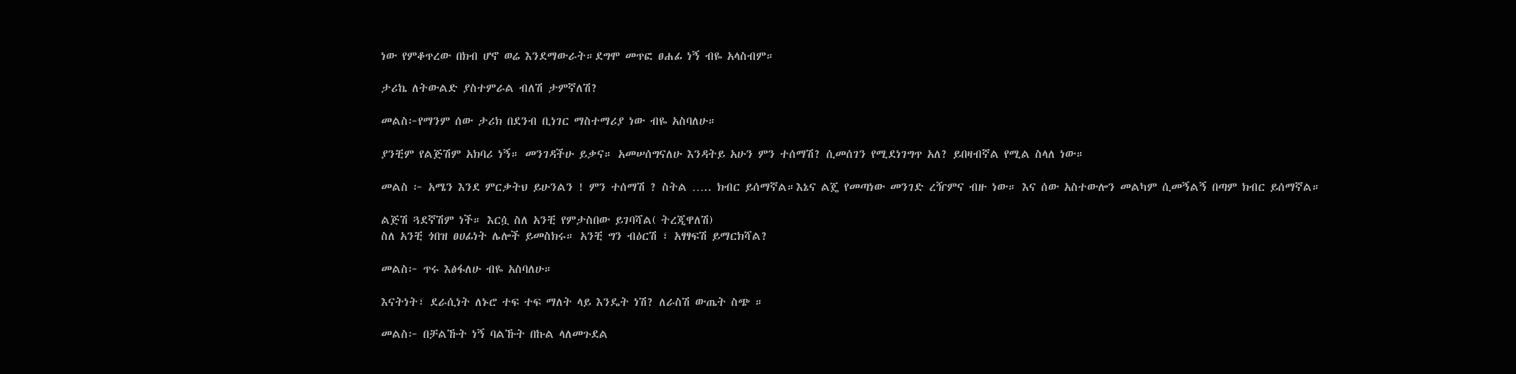ነው የምቆጥረው በክብ ሆኖ ወሬ እንደማውራት።ደግሞ መጥፎ ፀሐፊ ነኝ ብዬ አላስብም።

ታሪኬ ለትውልድ ያስተምራል ብለሽ ታምኛለሽ?

መልስ፦የማንም ሰው ታሪክ በደንብ ቢነገር ማስተማሪያ ነው ብዬ አስባለሁ።

ያንቺም የልጅሽም አክባሪ ነኝ። መንገዳችሁ ይቃና። አመሠሰግናለሁ እንዳትይ አሁን ምን ተሰማሽ? ሲመሰገን የሚደነገግጥ አለ? ይበዛብኛል የሚል ስላለ ነው።

መልስ ፦ አሜን እንደ ምርቃትህ ይሁንልን ! ምን ተሰማሽ ? ስትል ….. ክብር ይሰማኛል።እኔና ልጄ የመጣነው መንገድ ረዥምና ብዙ ነው። እና ሰው አስተውሎን መልካም ሲመኝልኝ በጣም ክብር ይሰማኛል።

ልጅሽ ጓደኛሽም ነች። እርሷ ስለ አንቺ የምታስበው ይገባሻል( ትረጂዋለሽ)
ስለ አንቺ ጎበዝ ፀሀፊነት ሌሎች ይመስክሩ። አንቺ ግን ብዕርሽ ፣ አፃፃፍሽ ይማርክሻል?

መልስ፦ ጥሩ እፅፋለሁ ብዬ አስባለሁ።

እናትነት፣ ደራሲነት ለኑሮ ተፍ ተፍ ማለት ላይ እንዴት ነሽ? ለራስሽ ውጤት ስጭ ።

መልስ፦ በቻልኹት ነኝ ባልኹት በኩል ላለመጉደል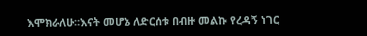እሞክራለሁ።እናት መሆኔ ለድርሰቱ በብዙ መልኩ የረዳኝ ነገር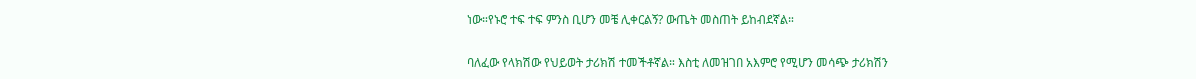ነው።የኑሮ ተፍ ተፍ ምንስ ቢሆን መቼ ሊቀርልኝ? ውጤት መስጠት ይከብደኛል።

ባለፈው የላክሽው የህይወት ታሪክሽ ተመችቶኛል። እስቲ ለመዝገበ አእምሮ የሚሆን መሳጭ ታሪክሽን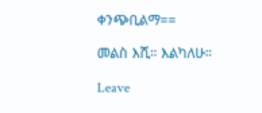ቀንጭቢልማ==

መልስ እሺ። እልካለሁ።

Leave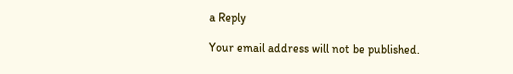a Reply

Your email address will not be published.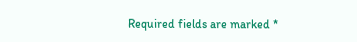Required fields are marked *